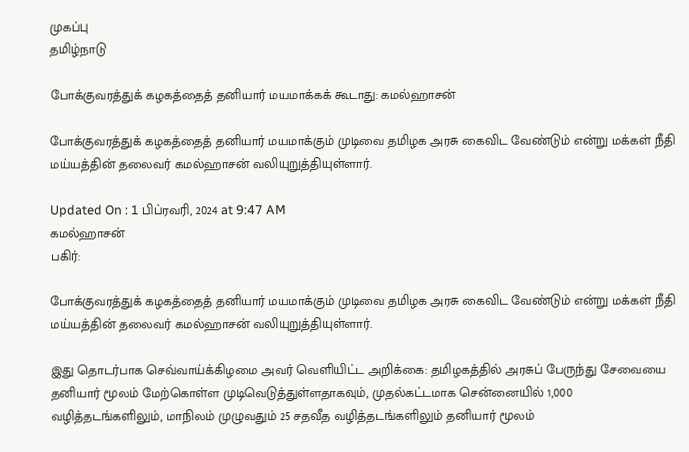முகப்பு
தமிழ்நாடு

போக்குவரத்துக் கழகத்தைத் தனியார் மயமாக்கக் கூடாது: கமல்ஹாசன்

போக்குவரத்துக் கழகத்தைத் தனியார் மயமாக்கும் முடிவை தமிழக அரசு கைவிட வேண்டும் என்று மக்கள் நீதி மய்யத்தின் தலைவர் கமல்ஹாசன் வலியுறுத்தியுள்ளார்.

Updated On : 1 பிப்ரவரி, 2024 at 9:47 AM
கமல்ஹாசன்
பகிர்:

போக்குவரத்துக் கழகத்தைத் தனியார் மயமாக்கும் முடிவை தமிழக அரசு கைவிட வேண்டும் என்று மக்கள் நீதி மய்யத்தின் தலைவர் கமல்ஹாசன் வலியுறுத்தியுள்ளார்.

இது தொடர்பாக செவ்வாய்க்கிழமை அவர் வெளியிட்ட அறிக்கை: தமிழகத்தில் அரசுப் பேருந்து சேவையை தனியார் மூலம் மேற்கொள்ள முடிவெடுத்துள்ளதாகவும், முதல்கட்டமாக சென்னையில் 1,000 வழித்தடங்களிலும், மாநிலம் முழுவதும் 25 சதவீத வழித்தடங்களிலும் தனியார் மூலம்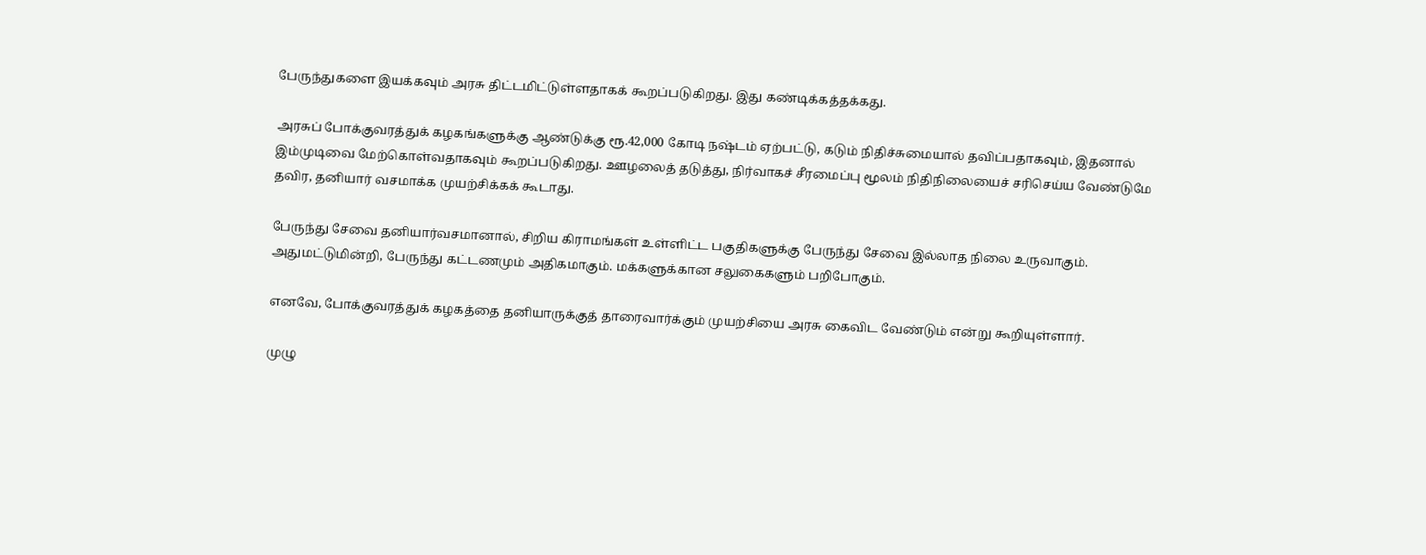பேருந்துகளை இயக்கவும் அரசு திட்டமிட்டுள்ளதாகக் கூறப்படுகிறது. இது கண்டிக்கத்தக்கது.

அரசுப் போக்குவரத்துக் கழகங்களுக்கு ஆண்டுக்கு ரூ.42,000 கோடி நஷ்டம் ஏற்பட்டு, கடும் நிதிச்சுமையால் தவிப்பதாகவும், இதனால் இம்முடிவை மேற்கொள்வதாகவும் கூறப்படுகிறது. ஊழலைத் தடுத்து, நிர்வாகச் சீரமைப்பு மூலம் நிதிநிலையைச் சரிசெய்ய வேண்டுமே தவிர, தனியார் வசமாக்க முயற்சிக்கக் கூடாது.

பேருந்து சேவை தனியார்வசமானால், சிறிய கிராமங்கள் உள்ளிட்ட பகுதிகளுக்கு பேருந்து சேவை இல்லாத நிலை உருவாகும். அதுமட்டுமின்றி, பேருந்து கட்டணமும் அதிகமாகும். மக்களுக்கான சலுகைகளும் பறிபோகும்.

எனவே, போக்குவரத்துக் கழகத்தை தனியாருக்குத் தாரைவார்க்கும் முயற்சியை அரசு கைவிட வேண்டும் என்று கூறியுள்ளார்.

முழு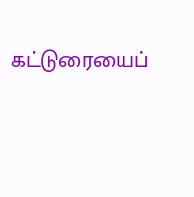கட்டுரையைப்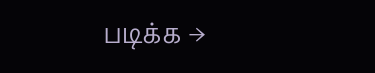படிக்க →